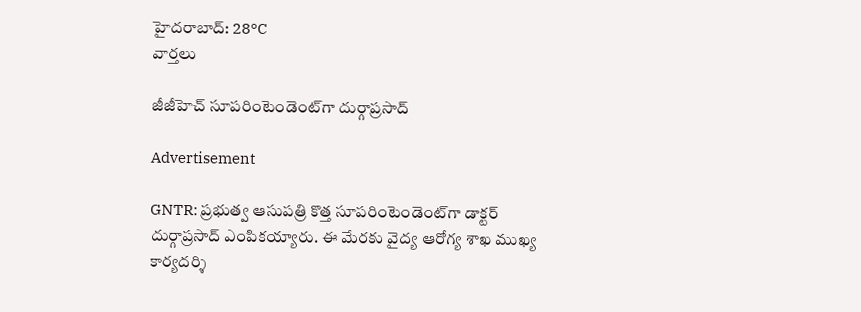హైదరాబాద్: 28°C
వార్తలు

జీజీహెచ్ సూపరింటెండెంట్‌గా దుర్గాప్రసాద్

Advertisement

GNTR: ప్రభుత్వ ఆసుపత్రి కొత్త సూపరింటెండెంట్‌గా డాక్టర్ దుర్గాప్రసాద్ ఎంపికయ్యారు. ఈ మేరకు వైద్య ఆరోగ్య శాఖ ముఖ్య కార్యదర్శి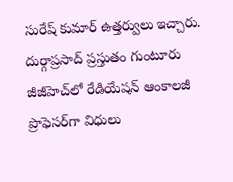సురేష్ కుమార్ ఉత్తర్వులు ఇచ్చారు. దుర్గాప్రసాద్ ప్రస్తుతం గుంటూరు జీజీహెచ్‌లో రేడియేషన్ ఆంకాలజీ ప్రొఫెసర్‌గా విధులు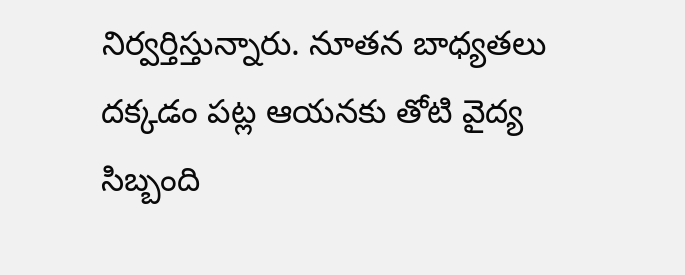నిర్వర్తిస్తున్నారు. నూతన బాధ్యతలు దక్కడం పట్ల ఆయనకు తోటి వైద్య సిబ్బంది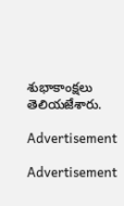శుభాకాంక్షలు తెలియజేశారు.

Advertisement

Advertisement